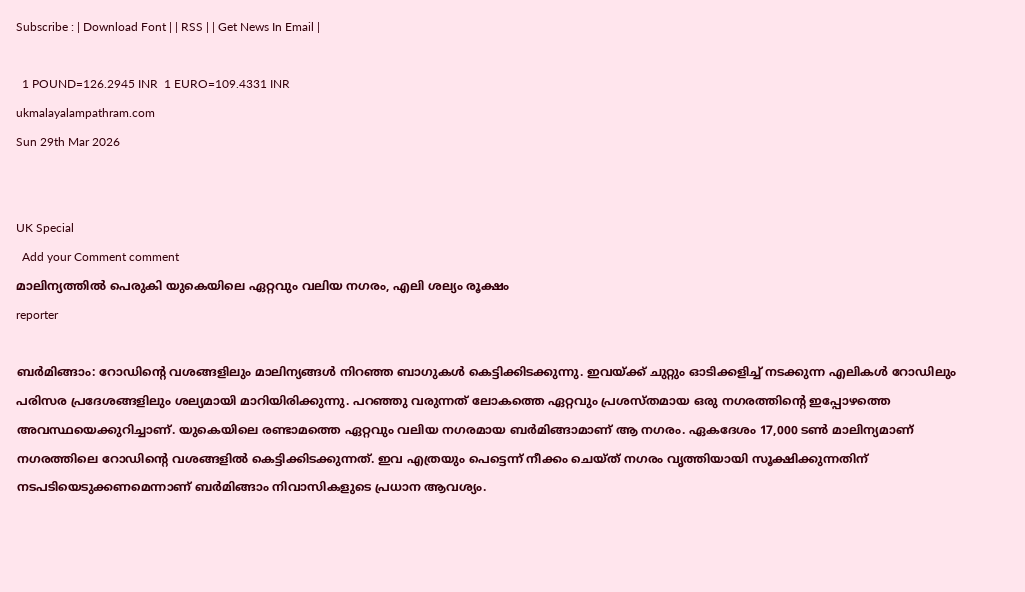Subscribe : | Download Font | | RSS | | Get News In Email |

  1 POUND=126.2945 INR  1 EURO=109.4331 INR
ukmalayalampathram.com
Sun 29th Mar 2026


UK Special
  Add your Comment comment
മാലിന്യത്തില്‍ പെരുകി യുകെയിലെ ഏറ്റവും വലിയ നഗരം, എലി ശല്യം രൂക്ഷം
reporter

ബര്‍മിങ്ങാം: റോഡിന്റെ വശങ്ങളിലും മാലിന്യങ്ങള്‍ നിറഞ്ഞ ബാഗുകള്‍ കെട്ടിക്കിടക്കുന്നു. ഇവയ്ക്ക് ചുറ്റും ഓടിക്കളിച്ച് നടക്കുന്ന എലികള്‍ റോഡിലും പരിസര പ്രദേശങ്ങളിലും ശല്യമായി മാറിയിരിക്കുന്നു. പറഞ്ഞു വരുന്നത് ലോകത്തെ ഏറ്റവും പ്രശസ്തമായ ഒരു നഗരത്തിന്റെ ഇപ്പോഴത്തെ അവസ്ഥയെക്കുറിച്ചാണ്. യുകെയിലെ രണ്ടാമത്തെ ഏറ്റവും വലിയ നഗരമായ ബര്‍മിങ്ങാമാണ് ആ നഗരം. ഏകദേശം 17,000 ടണ്‍ മാലിന്യമാണ് നഗരത്തിലെ റോഡിന്റെ വശങ്ങളില്‍ കെട്ടിക്കിടക്കുന്നത്. ഇവ എത്രയും പെട്ടെന്ന് നീക്കം ചെയ്ത് നഗരം വൃത്തിയായി സൂക്ഷിക്കുന്നതിന് നടപടിയെടുക്കണമെന്നാണ് ബര്‍മിങ്ങാം നിവാസികളുടെ പ്രധാന ആവശ്യം.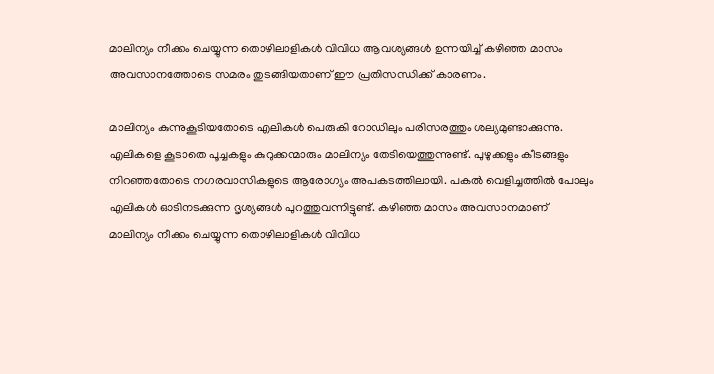മാലിന്യം നീക്കം ചെയ്യുന്ന തൊഴിലാളികള്‍ വിവിധ ആവശ്യങ്ങള്‍ ഉന്നയിച്ച് കഴിഞ്ഞ മാസം അവസാനത്തോടെ സമരം തുടങ്ങിയതാണ് ഈ പ്രതിസന്ധിക്ക് കാരണം.

മാലിന്യം കുന്നുകൂടിയതോടെ എലികള്‍ പെരുകി റോഡിലും പരിസരത്തും ശല്യമുണ്ടാക്കുന്നു. എലികളെ കൂടാതെ പൂച്ചകളും കുറുക്കന്മാരും മാലിന്യം തേടിയെത്തുന്നുണ്ട്. പുഴുക്കളും കീടങ്ങളും നിറഞ്ഞതോടെ നഗരവാസികളുടെ ആരോഗ്യം അപകടത്തിലായി. പകല്‍ വെളിച്ചത്തില്‍ പോലും എലികള്‍ ഓടിനടക്കുന്ന ദൃശ്യങ്ങള്‍ പുറത്തുവന്നിട്ടുണ്ട്. കഴിഞ്ഞ മാസം അവസാനമാണ് മാലിന്യം നീക്കം ചെയ്യുന്ന തൊഴിലാളികള്‍ വിവിധ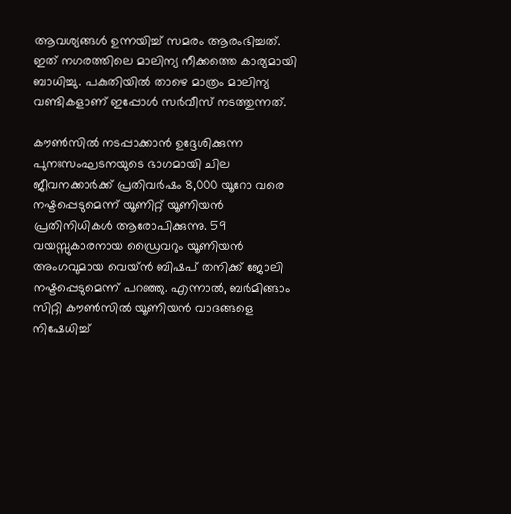ആവശ്യങ്ങള്‍ ഉന്നയിച്ച് സമരം ആരംഭിച്ചത്. ഇത് നഗരത്തിലെ മാലിന്യ നീക്കത്തെ കാര്യമായി ബാധിച്ചു. പകുതിയില്‍ താഴെ മാത്രം മാലിന്യ വണ്ടികളാണ് ഇപ്പോള്‍ സര്‍വീസ് നടത്തുന്നത്.

കൗണ്‍സില്‍ നടപ്പാക്കാന്‍ ഉദ്ദേശിക്കുന്ന പുനഃസംഘടനയുടെ ഭാഗമായി ചില ജീവനക്കാര്‍ക്ക് പ്രതിവര്‍ഷം 8,000 യൂറോ വരെ നഷ്ടപ്പെടുമെന്ന് യൂണിറ്റ് യൂണിയന്‍ പ്രതിനിധികള്‍ ആരോപിക്കുന്നു. 59 വയസ്സുകാരനായ ഡ്രൈവറും യൂണിയന്‍ അംഗവുമായ വെയ്ന്‍ ബിഷപ് തനിക്ക് ജോലി നഷ്ടപ്പെടുമെന്ന് പറഞ്ഞു. എന്നാല്‍, ബര്‍മിങ്ങാം സിറ്റി കൗണ്‍സില്‍ യൂണിയന്‍ വാദങ്ങളെ നിഷേധിച്ച്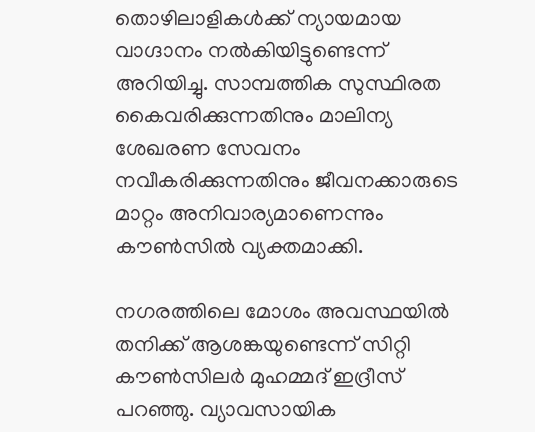തൊഴിലാളികള്‍ക്ക് ന്യായമായ വാഗ്ദാനം നല്‍കിയിട്ടുണ്ടെന്ന് അറിയിച്ചു. സാമ്പത്തിക സുസ്ഥിരത കൈവരിക്കുന്നതിനും മാലിന്യ ശേഖരണ സേവനം നവീകരിക്കുന്നതിനും ജീവനക്കാരുടെ മാറ്റം അനിവാര്യമാണെന്നും കൗണ്‍സില്‍ വ്യക്തമാക്കി.

നഗരത്തിലെ മോശം അവസ്ഥയില്‍ തനിക്ക് ആശങ്കയുണ്ടെന്ന് സിറ്റി കൗണ്‍സിലര്‍ മുഹമ്മദ് ഇദ്രീസ് പറഞ്ഞു. വ്യാവസായിക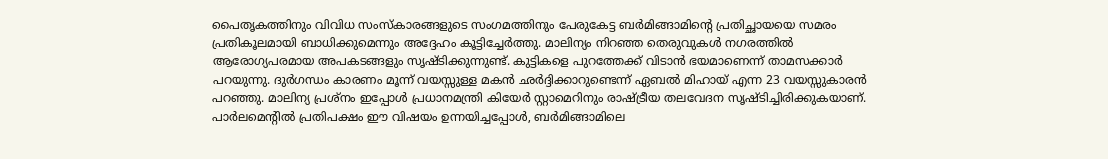പൈതൃകത്തിനും വിവിധ സംസ്‌കാരങ്ങളുടെ സംഗമത്തിനും പേരുകേട്ട ബര്‍മിങ്ങാമിന്റെ പ്രതിച്ഛായയെ സമരം പ്രതികൂലമായി ബാധിക്കുമെന്നും അദ്ദേഹം കൂട്ടിച്ചേര്‍ത്തു. മാലിന്യം നിറഞ്ഞ തെരുവുകള്‍ നഗരത്തില്‍ ആരോഗ്യപരമായ അപകടങ്ങളും സൃഷ്ടിക്കുന്നുണ്ട്. കുട്ടികളെ പുറത്തേക്ക് വിടാന്‍ ഭയമാണെന്ന് താമസക്കാര്‍ പറയുന്നു. ദുര്‍ഗന്ധം കാരണം മൂന്ന് വയസ്സുള്ള മകന്‍ ഛര്‍ദ്ദിക്കാറുണ്ടെന്ന് ഏബല്‍ മിഹായ് എന്ന 23 വയസ്സുകാരന്‍ പറഞ്ഞു. മാലിന്യ പ്രശ്‌നം ഇപ്പോള്‍ പ്രധാനമന്ത്രി കിയേര്‍ സ്റ്റാമെറിനും രാഷ്ട്രീയ തലവേദന സൃഷ്ടിച്ചിരിക്കുകയാണ്. പാര്‍ലമെന്റില്‍ പ്രതിപക്ഷം ഈ വിഷയം ഉന്നയിച്ചപ്പോള്‍, ബര്‍മിങ്ങാമിലെ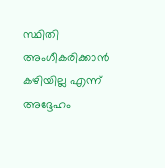സ്ഥിതി അംഗീകരിക്കാന്‍ കഴിയില്ല എന്ന് അദ്ദേഹം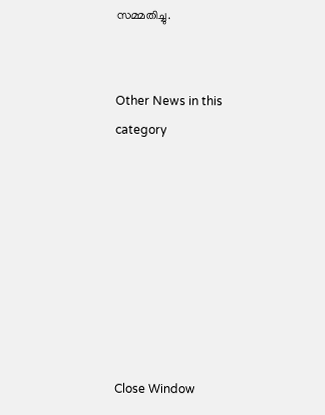സമ്മതിച്ചു.


Other News in this category








Close Window